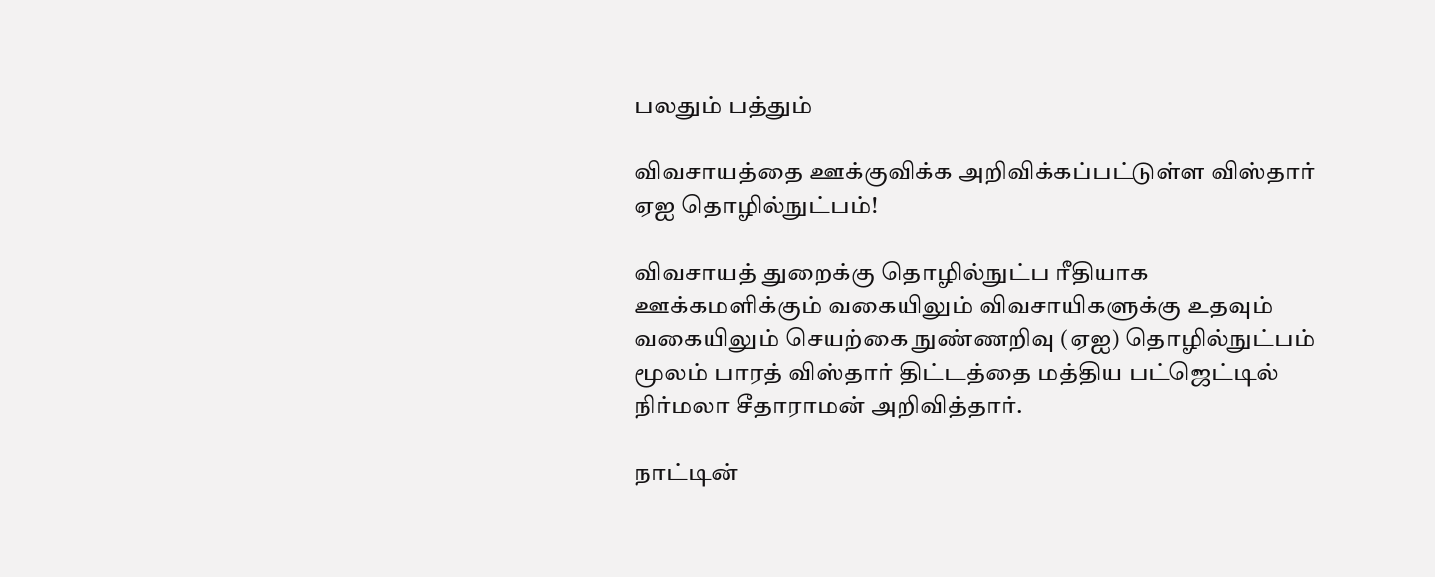பலதும் பத்தும்

விவசாயத்தை ஊக்குவிக்க அறிவிக்கப்பட்டுள்ள விஸ்தார் ஏஐ தொழில்நுட்பம்!

விவசாயத் துறைக்கு தொழில்நுட்ப ரீதியாக ஊக்கமளிக்கும் வகையிலும் விவசாயிகளுக்கு உதவும் வகையிலும் செயற்கை நுண்ணறிவு (ஏஐ) தொழில்நுட்பம் மூலம் பாரத் விஸ்தார் திட்டத்தை மத்திய பட்ஜெட்டில் நிர்மலா சீதாராமன் அறிவித்தார்.

நாட்டின்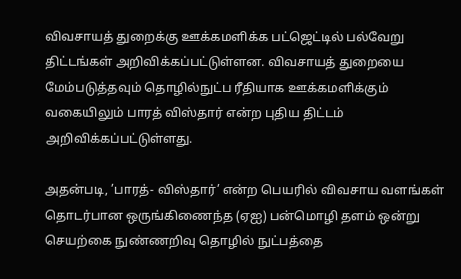விவசாயத் துறைக்கு ஊக்கமளிக்க பட்ஜெட்டில் பல்வேறு திட்டங்கள் அறிவிக்கப்பட்டுள்ளன. விவசாயத் துறையை மேம்படுத்தவும் தொழில்நுட்ப ரீதியாக ஊக்கமளிக்கும் வகையிலும் பாரத் விஸ்தார் என்ற புதிய திட்டம் அறிவிக்கப்பட்டுள்ளது.

அதன்படி, ’பாரத்- விஸ்தார்’ என்ற பெயரில் விவசாய வளங்கள் தொடர்பான ஒருங்கிணைந்த (ஏஐ) பன்மொழி தளம் ஒன்று செயற்கை நுண்ணறிவு தொழில் நுட்பத்தை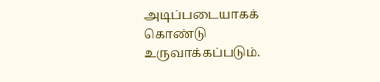அடிப்படையாகக் கொண்டு உருவாக்கப்படும்.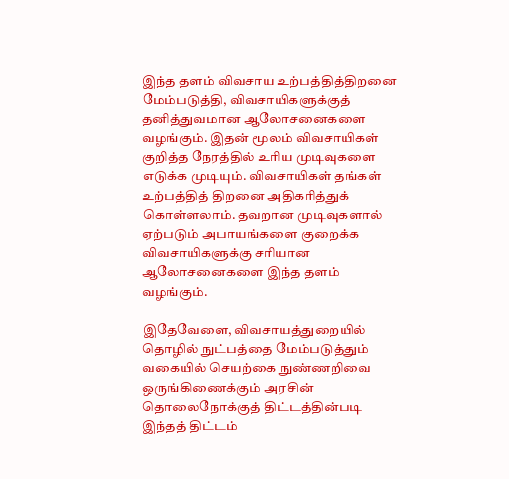இந்த தளம் விவசாய உற்பத்தித்திறனை மேம்படுத்தி, விவசாயிகளுக்குத் தனித்துவமான ஆலோசனைகளை வழங்கும். இதன் மூலம் விவசாயிகள் குறித்த நேரத்தில் உரிய முடிவுகளை எடுக்க முடியும். விவசாயிகள் தங்கள் உற்பத்தித் திறனை அதிகரித்துக் கொள்ளலாம். தவறான முடிவுகளால் ஏற்படும் அபாயங்களை குறைக்க விவசாயிகளுக்கு சரியான ஆலோசனைகளை இந்த தளம் வழங்கும்.

இதேவேளை, விவசாயத்துறையில் தொழில் நுட்பத்தை மேம்படுத்தும் வகையில் செயற்கை நுண்ணறிவை ஒருங்கிணைக்கும் அரசின் தொலைநோக்குத் திட்டத்தின்படி இந்தத் திட்டம்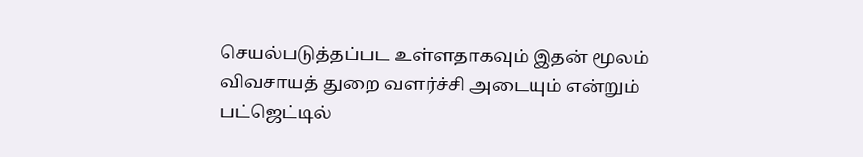செயல்படுத்தப்பட உள்ளதாகவும் இதன் மூலம் விவசாயத் துறை வளர்ச்சி அடையும் என்றும் பட்ஜெட்டில்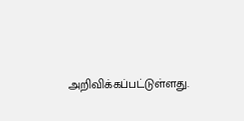அறிவிக்கப்பட்டுள்ளது.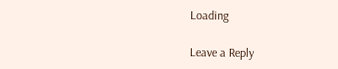Loading

Leave a Reply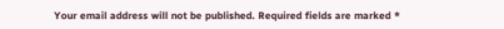Your email address will not be published. Required fields are marked *